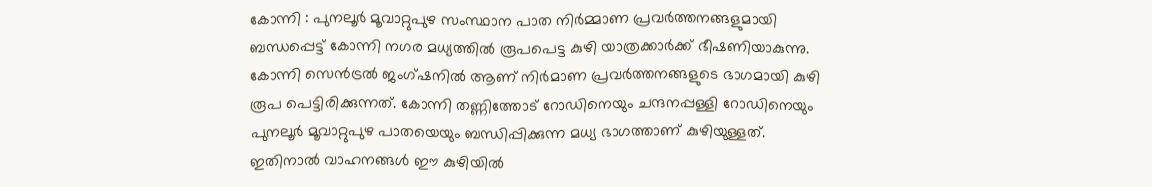കോന്നി : പുനലൂർ മൂവാറ്റുപുഴ സംസ്ഥാന പാത നിർമ്മാണ പ്രവർത്തനങ്ങളുമായി ബന്ധപ്പെട്ട് കോന്നി നഗര മധ്യത്തിൽ രൂപപെട്ട കുഴി യാത്രക്കാർക്ക് ഭീഷണിയാകുന്നു. കോന്നി സെൻട്രൽ ജംഗ്ഷനിൽ ആണ് നിർമാണ പ്രവർത്തനങ്ങളുടെ ഭാഗമായി കുഴി രൂപ പെട്ടിരിക്കുന്നത്. കോന്നി തണ്ണിത്തോട് റോഡിനെയും ചന്ദനപ്പള്ളി റോഡിനെയും പുനലൂർ മൂവാറ്റുപുഴ പാതയെയും ബന്ധിപ്പിക്കുന്ന മധ്യ ഭാഗത്താണ് കുഴിയുള്ളത്. ഇതിനാൽ വാഹനങ്ങൾ ഈ കുഴിയിൽ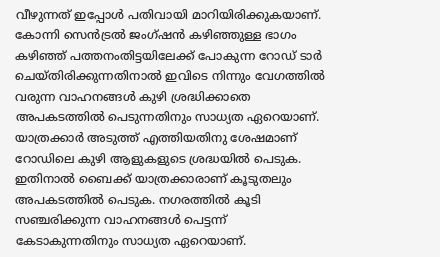വീഴുന്നത് ഇപ്പോൾ പതിവായി മാറിയിരിക്കുകയാണ്.
കോന്നി സെൻട്രൽ ജംഗ്ഷൻ കഴിഞ്ഞുള്ള ഭാഗം കഴിഞ്ഞ് പത്തനംതിട്ടയിലേക്ക് പോകുന്ന റോഡ് ടാർ ചെയ്തിരിക്കുന്നതിനാൽ ഇവിടെ നിന്നും വേഗത്തിൽ വരുന്ന വാഹനങ്ങൾ കുഴി ശ്രദ്ധിക്കാതെ അപകടത്തിൽ പെടുന്നതിനും സാധ്യത ഏറെയാണ്. യാത്രക്കാർ അടുത്ത് എത്തിയതിനു ശേഷമാണ് റോഡിലെ കുഴി ആളുകളുടെ ശ്രദ്ധയിൽ പെടുക. ഇതിനാൽ ബൈക്ക് യാത്രക്കാരാണ് കൂടുതലും അപകടത്തിൽ പെടുക. നഗരത്തിൽ കൂടി സഞ്ചരിക്കുന്ന വാഹനങ്ങൾ പെട്ടന്ന് കേടാകുന്നതിനും സാധ്യത ഏറെയാണ്.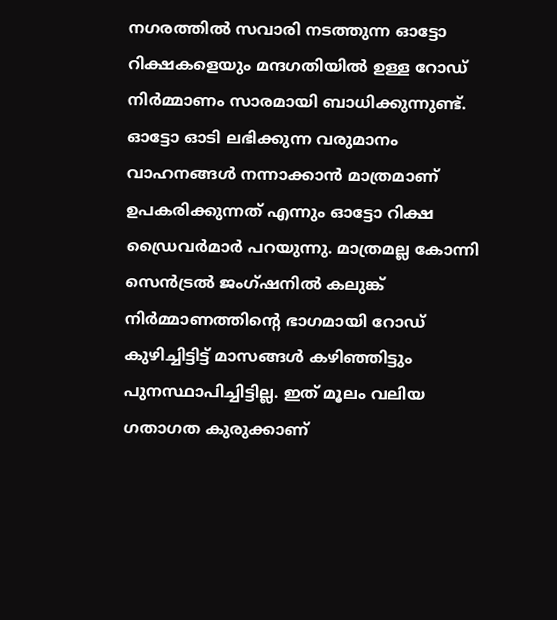നഗരത്തിൽ സവാരി നടത്തുന്ന ഓട്ടോ റിക്ഷകളെയും മന്ദഗതിയിൽ ഉള്ള റോഡ് നിർമ്മാണം സാരമായി ബാധിക്കുന്നുണ്ട്. ഓട്ടോ ഓടി ലഭിക്കുന്ന വരുമാനം വാഹനങ്ങൾ നന്നാക്കാൻ മാത്രമാണ് ഉപകരിക്കുന്നത് എന്നും ഓട്ടോ റിക്ഷ ഡ്രൈവർമാർ പറയുന്നു. മാത്രമല്ല കോന്നി സെൻട്രൽ ജംഗ്ഷനിൽ കലുങ്ക് നിർമ്മാണത്തിന്റെ ഭാഗമായി റോഡ് കുഴിച്ചിട്ടിട്ട് മാസങ്ങൾ കഴിഞ്ഞിട്ടും പുനസ്ഥാപിച്ചിട്ടില്ല. ഇത് മൂലം വലിയ ഗതാഗത കുരുക്കാണ്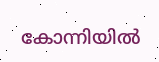കോന്നിയിൽ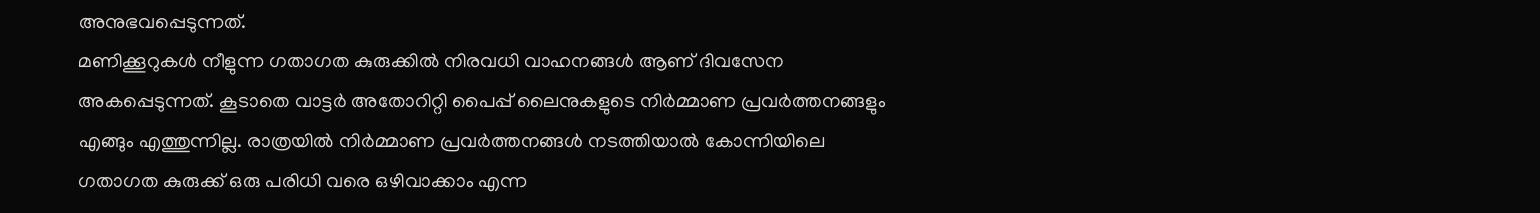അനുഭവപ്പെടുന്നത്.
മണിക്കൂറുകൾ നീളുന്ന ഗതാഗത കുരുക്കിൽ നിരവധി വാഹനങ്ങൾ ആണ് ദിവസേന അകപ്പെടുന്നത്. കൂടാതെ വാട്ടർ അതോറിറ്റി പൈപ്പ് ലൈനുകളുടെ നിർമ്മാണ പ്രവർത്തനങ്ങളും എങ്ങും എത്തുന്നില്ല. രാത്രയിൽ നിർമ്മാണ പ്രവർത്തനങ്ങൾ നടത്തിയാൽ കോന്നിയിലെ ഗതാഗത കുരുക്ക് ഒരു പരിധി വരെ ഒഴിവാക്കാം എന്ന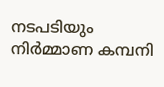നടപടിയും നിർമ്മാണ കമ്പനി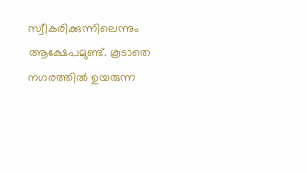സ്വീകരിക്കുന്നിലെന്നും ആക്ഷേപമുണ്ട്. കൂടാതെ നഗരത്തിൽ ഉയരുന്ന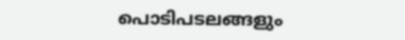പൊടിപടലങ്ങളും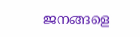ജനങ്ങളെ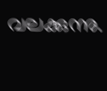വലക്കുന്നു.